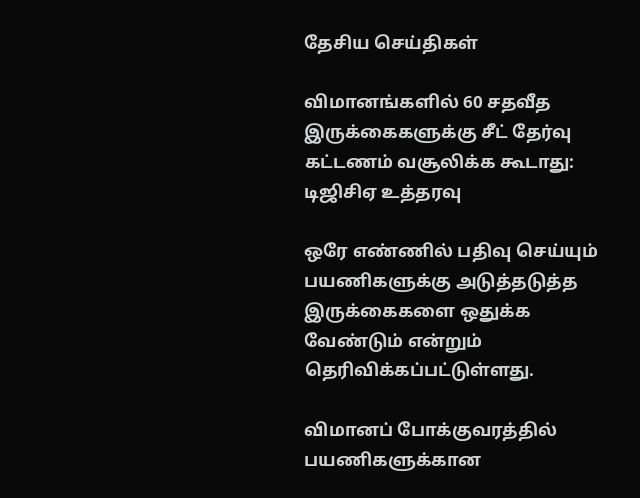தேசிய செய்திகள்

விமானங்களில் 60 சதவீத இருக்கைகளுக்கு சீட் தேர்வு கட்டணம் வசூலிக்க கூடாது: டிஜிசிஏ உத்தரவு

ஒரே எண்ணில் பதிவு செய்யும் பயணிகளுக்கு அடுத்தடுத்த இருக்கைகளை ஒதுக்க வேண்டும் என்றும் தெரிவிக்கப்பட்டுள்ளது.

விமானப் போக்குவரத்தில் பயணிகளுக்கான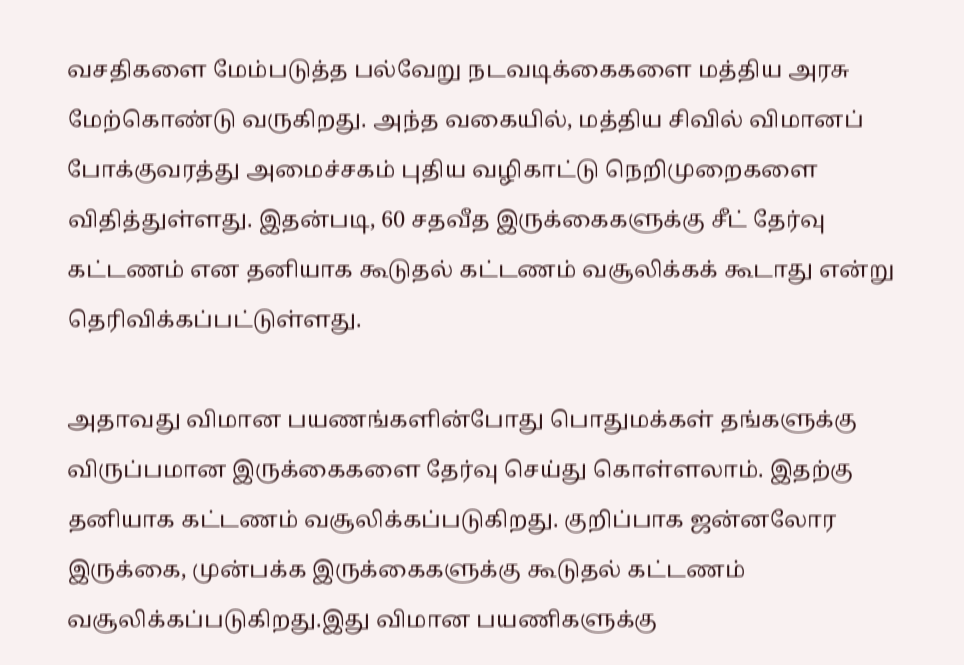வசதிகளை மேம்படுத்த பல்வேறு நடவடிக்கைகளை மத்திய அரசு மேற்கொண்டு வருகிறது. அந்த வகையில், மத்திய சிவில் விமானப் போக்குவரத்து அமைச்சகம் புதிய வழிகாட்டு நெறிமுறைகளை விதித்துள்ளது. இதன்படி, 60 சதவீத இருக்கைகளுக்கு சீட் தேர்வு கட்டணம் என தனியாக கூடுதல் கட்டணம் வசூலிக்கக் கூடாது என்று தெரிவிக்கப்பட்டுள்ளது.

அதாவது விமான பயணங்களின்போது பொதுமக்கள் தங்களுக்கு விருப்பமான இருக்கைகளை தேர்வு செய்து கொள்ளலாம். இதற்கு தனியாக கட்டணம் வசூலிக்கப்படுகிறது. குறிப்பாக ஜன்னலோர இருக்கை, முன்பக்க இருக்கைகளுக்கு கூடுதல் கட்டணம் வசூலிக்கப்படுகிறது.இது விமான பயணிகளுக்கு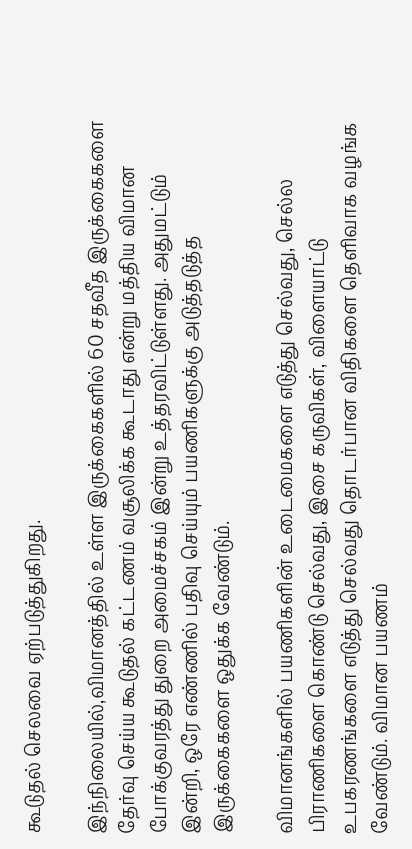கூடுதல் செலவை ஏற்படுத்துகிறது.

இந்நிலையில்,விமானத்தில் உள்ள இருக்கைகளில் 60 சதவீத இருக்கைகளை தேர்வு செய்ய கூடுதல் கட்டணம் வசூலிக்க கூடாது என்று மத்திய விமான போக்குவரத்து துறை அமைச்சகம் இன்று உத்தரவிட்டுள்ளது. அதுமட்டும் இன்றி, ஒரே எண்ணில் பதிவு செய்யும் பயணிகளுக்கு அடுத்தடுத்த இருக்கைகளை ஒதுக்க வேண்டும்.

விமானங்களில் பயணிகளின் உடைமைகளை எடுத்து செல்வது, செல்ல பிராணிகளை கொண்டு செல்வது, இசை கருவிகள், விளையாட்டு உபகரணங்களை எடுத்து செல்வது தொடர்பான விதிகளை தெளிவாக வழங்க வேண்டும். விமான பயணம்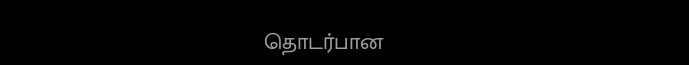தொடர்பான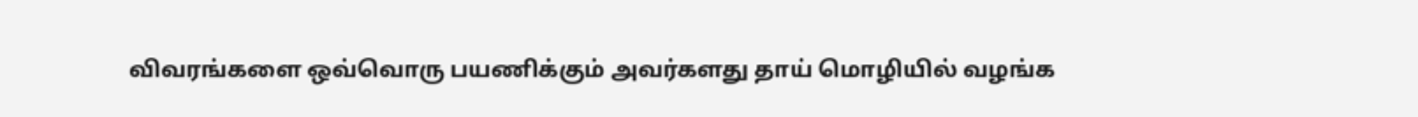விவரங்களை ஒவ்வொரு பயணிக்கும் அவர்களது தாய் மொழியில் வழங்க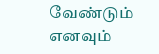வேண்டும் எனவும்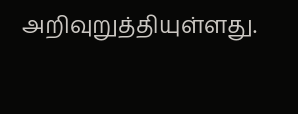அறிவுறுத்தியுள்ளது.